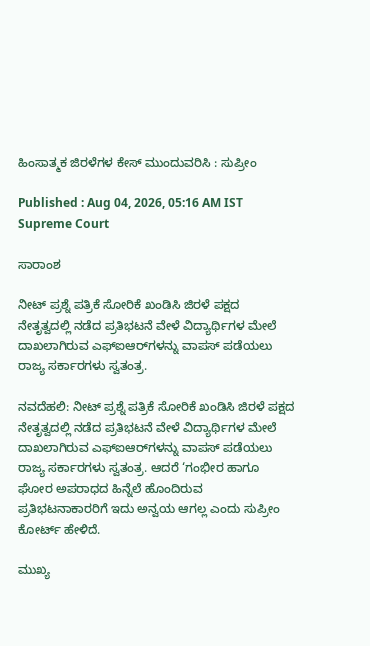ಹಿಂಸಾತ್ಮಕ ಜಿರಳೆಗಳ ಕೇಸ್‌ ಮುಂದುವರಿಸಿ : ಸುಪ್ರೀಂ

Published : Aug 04, 2026, 05:16 AM IST
Supreme Court

ಸಾರಾಂಶ

ನೀಟ್‌ ಪ್ರಶ್ನೆ ಪತ್ರಿಕೆ ಸೋರಿಕೆ ಖಂಡಿಸಿ ಜಿರಳೆ ಪಕ್ಷದ ನೇತೃತ್ವದಲ್ಲಿ ನಡೆದ ಪ್ರತಿಭಟನೆ ವೇಳೆ ವಿದ್ಯಾರ್ಥಿಗಳ ಮೇಲೆ ದಾಖಲಾಗಿರುವ ಎಫ್‌ಐಆರ್‌ಗಳನ್ನು ವಾಪಸ್‌ ಪಡೆಯಲು ರಾಜ್ಯ ಸರ್ಕಾರಗಳು ಸ್ವತಂತ್ರ.

ನವದೆಹಲಿ: ನೀಟ್‌ ಪ್ರಶ್ನೆ ಪತ್ರಿಕೆ ಸೋರಿಕೆ ಖಂಡಿಸಿ ಜಿರಳೆ ಪಕ್ಷದ ನೇತೃತ್ವದಲ್ಲಿ ನಡೆದ ಪ್ರತಿಭಟನೆ ವೇಳೆ ವಿದ್ಯಾರ್ಥಿಗಳ ಮೇಲೆ ದಾಖಲಾಗಿರುವ ಎಫ್‌ಐಆರ್‌ಗಳನ್ನು ವಾಪಸ್‌ ಪಡೆಯಲು ರಾಜ್ಯ ಸರ್ಕಾರಗಳು ಸ್ವತಂತ್ರ. ಆದರೆ ‘ಗಂಭೀರ ಹಾಗೂ ಘೋರ ಅಪರಾಧದ ಹಿನ್ನೆಲೆ ಹೊಂದಿರುವ ಪ್ರತಿಭಟನಾಕಾರರಿಗೆ ಇದು ಅನ್ವಯ ಆಗಲ್ಲ ಎಂದು ಸುಪ್ರೀಂ ಕೋರ್ಟ್‌ ಹೇಳಿದೆ.

ಮುಖ್ಯ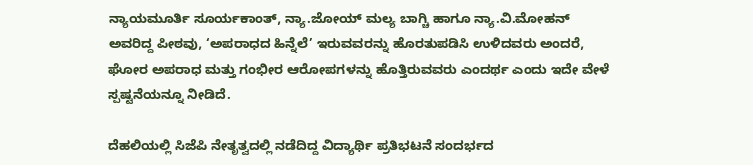ನ್ಯಾಯಮೂರ್ತಿ ಸೂರ್ಯಕಾಂತ್‌, ನ್ಯಾ.ಜೋಯ್‌ ಮಲ್ಯ ಬಾಗ್ಚಿ ಹಾಗೂ ನ್ಯಾ.ವಿ.ಮೋಹನ್ ಅವರಿದ್ದ ಪೀಠವು, ‘ಅಪರಾಧದ ಹಿನ್ನೆಲೆ’ ಇರುವವರನ್ನು ಹೊರತುಪಡಿಸಿ ಉಳಿದವರು ಅಂದರೆ, ಘೋರ ಅಪರಾಧ ಮತ್ತು ಗಂಭೀರ ಆರೋಪಗಳನ್ನು ಹೊತ್ತಿರುವವರು ಎಂದರ್ಥ ಎಂದು ಇದೇ ವೇಳೆ ಸ್ಪಷ್ಟನೆಯನ್ನೂ ನೀಡಿದೆ.

ದೆಹಲಿಯಲ್ಲಿ ಸಿಜೆಪಿ ನೇತೃತ್ವದಲ್ಲಿ ನಡೆದಿದ್ದ ವಿದ್ಯಾರ್ಥಿ ಪ್ರತಿಭಟನೆ ಸಂದರ್ಭದ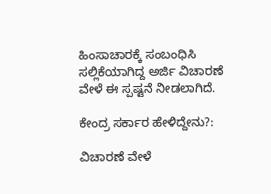ಹಿಂಸಾಚಾರಕ್ಕೆ ಸಂಬಂಧಿಸಿ ಸಲ್ಲಿಕೆಯಾಗಿದ್ದ ಅರ್ಜಿ ವಿಚಾರಣೆ ವೇಳೆ ಈ ಸ್ಪಷ್ಟನೆ ನೀಡಲಾಗಿದೆ.

ಕೇಂದ್ರ ಸರ್ಕಾರ ಹೇಳಿದ್ದೇನು?:

ವಿಚಾರಣೆ ವೇಳೆ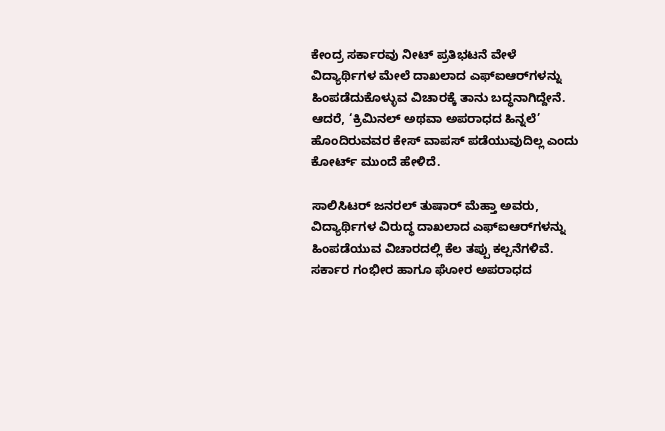ಕೇಂದ್ರ ಸರ್ಕಾರವು ನೀಟ್‌ ಪ್ರತಿಭಟನೆ ವೇಳೆ ವಿದ್ಯಾರ್ಥಿಗಳ ಮೇಲೆ ದಾಖಲಾದ ಎಫ್‌ಐಆರ್‌ಗಳನ್ನು ಹಿಂಪಡೆದುಕೊಳ್ಳುವ ವಿಚಾರಕ್ಕೆ ತಾನು ಬದ್ಧನಾಗಿದ್ದೇನೆ. ಆದರೆ, ‘ಕ್ರಿಮಿನಲ್‌ ಅಥವಾ ಅಪರಾಧದ ಹಿನ್ನಲೆ’ ಹೊಂದಿರುವವರ ಕೇಸ್‌ ವಾಪಸ್‌ ಪಡೆಯುವುದಿಲ್ಲ ಎಂದು ಕೋರ್ಟ್ ಮುಂದೆ ಹೇಳಿದೆ.

ಸಾಲಿಸಿಟರ್ ಜನರಲ್‌ ತುಷಾರ್‌ ಮೆಹ್ತಾ ಅವರು, ವಿದ್ಯಾರ್ಥಿಗಳ ವಿರುದ್ಧ ದಾಖಲಾದ ಎಫ್‌ಐಆರ್‌ಗಳನ್ನು ಹಿಂಪಡೆಯುವ ವಿಚಾರದಲ್ಲಿ ಕೆಲ ತಪ್ಪು ಕಲ್ಪನೆಗಳಿವೆ. ಸರ್ಕಾರ ಗಂಭೀರ ಹಾಗೂ ಘೋರ ಅಪರಾಧದ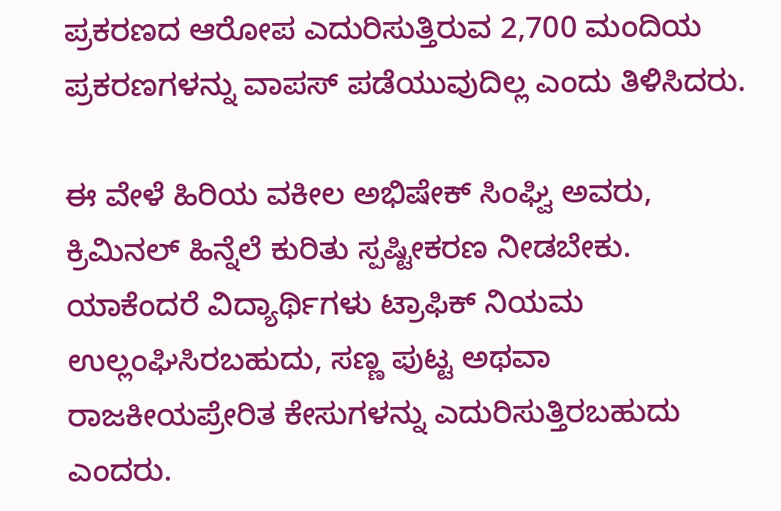ಪ್ರಕರಣದ ಆರೋಪ ಎದುರಿಸುತ್ತಿರುವ 2,700 ಮಂದಿಯ ಪ್ರಕರಣಗಳನ್ನು ವಾಪಸ್‌ ಪಡೆಯುವುದಿಲ್ಲ ಎಂದು ತಿಳಿಸಿದರು.

ಈ ವೇಳೆ ಹಿರಿಯ ವಕೀಲ ಅಭಿಷೇಕ್‌ ಸಿಂಘ್ವಿ ಅವರು, ಕ್ರಿಮಿನಲ್‌ ಹಿನ್ನೆಲೆ ಕುರಿತು ಸ್ಪಷ್ಟೀಕರಣ ನೀಡಬೇಕು. ಯಾಕೆಂದರೆ ವಿದ್ಯಾರ್ಥಿಗಳು ಟ್ರಾಫಿಕ್‌ ನಿಯಮ ಉಲ್ಲಂಘಿಸಿರಬಹುದು, ಸಣ್ಣ ಪುಟ್ಟ ಅಥವಾ ರಾಜಕೀಯಪ್ರೇರಿತ ಕೇಸುಗಳನ್ನು ಎದುರಿಸುತ್ತಿರಬಹುದು ಎಂದರು.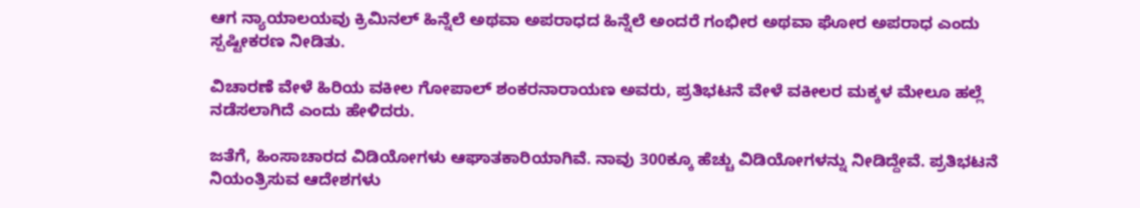ಆಗ ನ್ಯಾಯಾಲಯವು ಕ್ರಿಮಿನಲ್‌ ಹಿನ್ನೆಲೆ ಅಥವಾ ಅಪರಾಧದ ಹಿನ್ನೆಲೆ ಅಂದರೆ ಗಂಭೀರ ಅಥವಾ ಘೋರ ಅಪರಾಧ ಎಂದು ಸ್ಪಷ್ಟೀಕರಣ ನೀಡಿತು.

ವಿಚಾರಣೆ ವೇಳೆ ಹಿರಿಯ ವಕೀಲ ಗೋಪಾಲ್‌ ಶಂಕರನಾರಾಯಣ ಅವರು, ಪ್ರತಿಭಟನೆ ವೇಳೆ ವಕೀಲರ ಮಕ್ಕಳ ಮೇಲೂ ಹಲ್ಲೆ ನಡೆಸಲಾಗಿದೆ ಎಂದು ಹೇಳಿದರು.

ಜತೆಗೆ, ಹಿಂಸಾಚಾರದ ವಿಡಿಯೋಗಳು ಆಘಾತಕಾರಿಯಾಗಿವೆ. ನಾವು 300ಕ್ಕೂ ಹೆಚ್ಚು ವಿಡಿಯೋಗಳನ್ನು ನೀಡಿದ್ದೇವೆ. ಪ್ರತಿಭಟನೆ ನಿಯಂತ್ರಿಸುವ ಆದೇಶಗಳು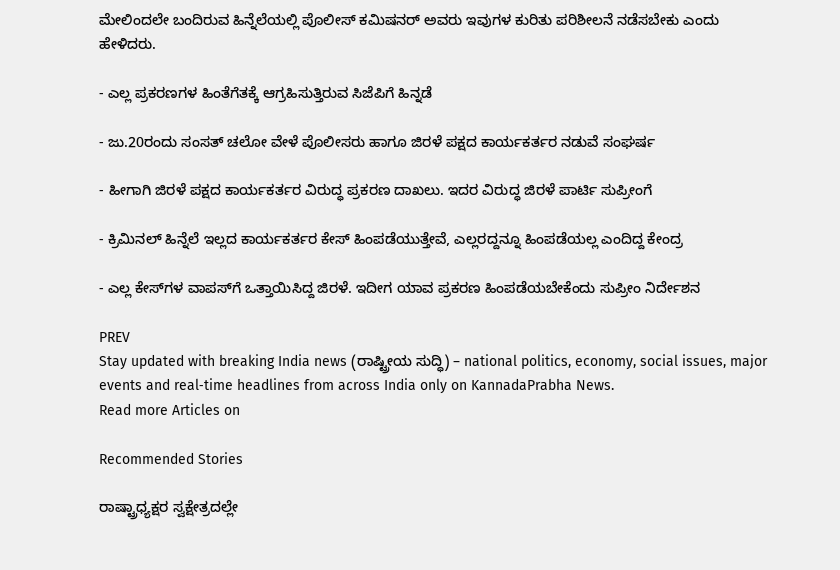ಮೇಲಿಂದಲೇ ಬಂದಿರುವ ಹಿನ್ನೆಲೆಯಲ್ಲಿ ಪೊಲೀಸ್‌ ಕಮಿಷನರ್‌ ಅವರು ಇವುಗಳ ಕುರಿತು ಪರಿಶೀಲನೆ ನಡೆಸಬೇಕು ಎಂದು ಹೇಳಿದರು.

- ಎಲ್ಲ ಪ್ರಕರಣಗಳ ಹಿಂತೆಗೆತಕ್ಕೆ ಆಗ್ರಹಿಸುತ್ತಿರುವ ಸಿಜೆಪಿಗೆ ಹಿನ್ನಡೆ

- ಜು.20ರಂದು ಸಂಸತ್‌ ಚಲೋ ವೇಳೆ ಪೊಲೀಸರು ಹಾಗೂ ಜಿರಳೆ ಪಕ್ಷದ ಕಾರ್ಯಕರ್ತರ ನಡುವೆ ಸಂಘರ್ಷ

- ಹೀಗಾಗಿ ಜಿರಳೆ ಪಕ್ಷದ ಕಾರ್ಯಕರ್ತರ ವಿರುದ್ಧ ಪ್ರಕರಣ ದಾಖಲು. ಇದರ ವಿರುದ್ಧ ಜಿರಳೆ ಪಾರ್ಟಿ ಸುಪ್ರೀಂಗೆ

- ಕ್ರಿಮಿನಲ್‌ ಹಿನ್ನೆಲೆ ಇಲ್ಲದ ಕಾರ್ಯಕರ್ತರ ಕೇಸ್‌ ಹಿಂಪಡೆಯುತ್ತೇವೆ, ಎಲ್ಲರದ್ದನ್ನೂ ಹಿಂಪಡೆಯಲ್ಲ ಎಂದಿದ್ದ ಕೇಂದ್ರ

- ಎಲ್ಲ ಕೇಸ್‌ಗಳ ವಾಪಸ್‌ಗೆ ಒತ್ತಾಯಿಸಿದ್ದ ಜಿರಳೆ. ಇದೀಗ ಯಾವ ಪ್ರಕರಣ ಹಿಂಪಡೆಯಬೇಕೆಂದು ಸುಪ್ರೀಂ ನಿರ್ದೇಶನ

PREV
Stay updated with breaking India news (ರಾಷ್ಟ್ರೀಯ ಸುದ್ಧಿ) – national politics, economy, social issues, major events and real‑time headlines from across India only on KannadaPrabha News.
Read more Articles on

Recommended Stories

ರಾಷ್ಟ್ರಾಧ್ಯಕ್ಷರ ಸ್ವಕ್ಷೇತ್ರದಲ್ಲೇ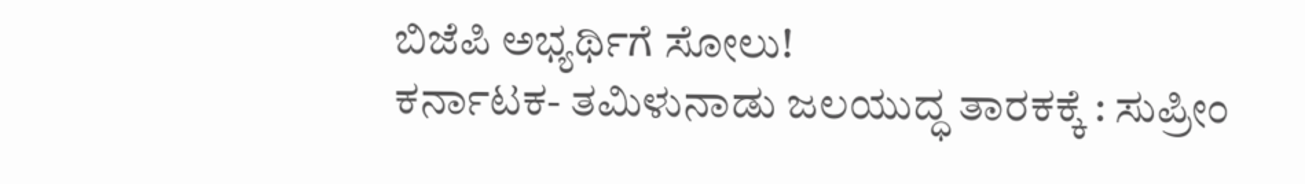ಬಿಜೆಪಿ ಅಭ್ಯರ್ಥಿಗೆ ಸೋಲು!
ಕರ್ನಾಟಕ- ತಮಿಳುನಾಡು ಜಲಯುದ್ಧ ತಾರಕಕ್ಕೆ : ಸುಪ್ರೀಂ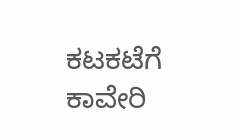ಕಟಕಟೆಗೆ ಕಾವೇರಿ